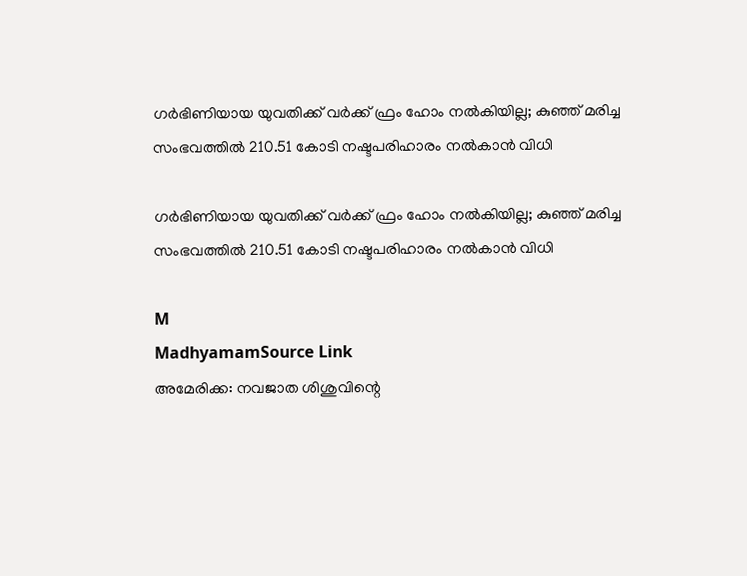ഗർഭിണിയായ യുവതിക്ക് വർക്ക് ഫ്രം ഹോം നൽകിയില്ല; കുഞ്ഞ് മരിച്ച സംഭവത്തിൽ 210.51 കോടി നഷ്ടപരിഹാരം നൽകാൻ വിധി

ഗർഭിണിയായ യുവതിക്ക് വർക്ക് ഫ്രം ഹോം നൽകിയില്ല; കുഞ്ഞ് മരിച്ച സംഭവത്തിൽ 210.51 കോടി നഷ്ടപരിഹാരം നൽകാൻ വിധി

M
MadhyamamSource Link
അമേരിക്ക: നവജാത ശിശുവിന്റെ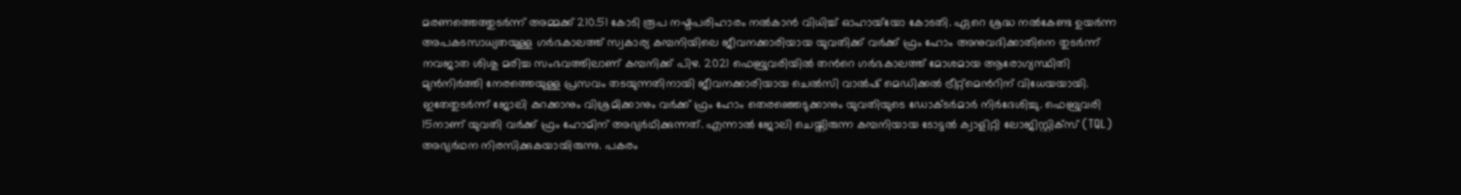മരണത്തെത്തുടർന്ന് അമ്മക്ക് 210.51 കോടി രൂപ നഷ്ടപരിഹാരം നൽകാൻ വിധിച്ച് ഓഹായ്‌യോ കോടതി. ഏറെ ശ്രദ്ധ നൽകേണ്ട ഉയർന്ന അപകടസാധ്യതയുള്ള ഗർഭകാലത്ത് സ്വകാര്യ കമ്പനിയിലെ ജീവനക്കാരിയായ യുവതിക്ക് വര്‍ക്ക് ഫ്രം ഹോം അനുവദിക്കാതിനെ തുടർന്ന് നവജാത ശിശു മരിച്ച സംഭവത്തിലാണ് കമ്പനിക്ക് പിഴ. 2021 ഫെബ്രുവരിയിൽ തന്‍റെ ഗർഭകാലത്ത് മോശമായ ആരോഗ്യസ്ഥിതി മുൻനിർത്തി നേരത്തെയുള്ള പ്രസവം തടയുന്നതിനായി ജീവനക്കാരിയായ ചെൽസി വാൽഷ് മെഡിക്കൽ ട്രീറ്റ്മെന്‍റിന് വിധേയയായി. ഇതേതുടർന്ന് ജോലി കുറക്കാനും വിശ്രമിക്കാനും വർക്ക് ഫ്രം ഹോം തെരഞ്ഞെടുക്കാനും യുവതിയുടെ ഡോക്ടർമാർ നിർദേശിച്ചു. ഫെബ്രുവരി 15നാണ് യുവതി വർക്ക് ഫ്രം ഹോമിന് അഭ്യർഥിക്കുന്നത്. എന്നാൽ ജോലി ചെയ്തിരുന്ന കമ്പനിയായ ടോട്ടൽ ക്വാളിറ്റി ലോജിസ്റ്റിക്സ് (TQL) അഭ്യർഥന നിരസിക്കുകയായിരുന്നു. പകരം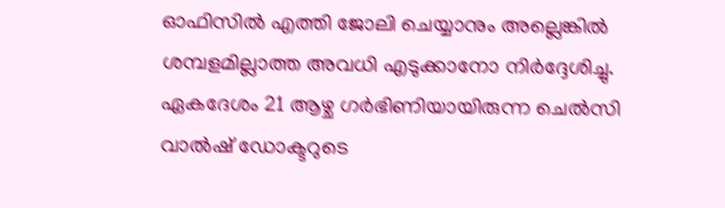ഓഫിസിൽ എത്തി ജോലി ചെയ്യാനും അല്ലെങ്കിൽ ശമ്പളമില്ലാത്ത അവധി എടുക്കാനോ നിർദ്ദേശിച്ചു. ഏകദേശം 21 ആഴ്ച ഗർഭിണിയായിരുന്ന ചെല്‍സി വാൽഷ് ഡോക്ടറുടെ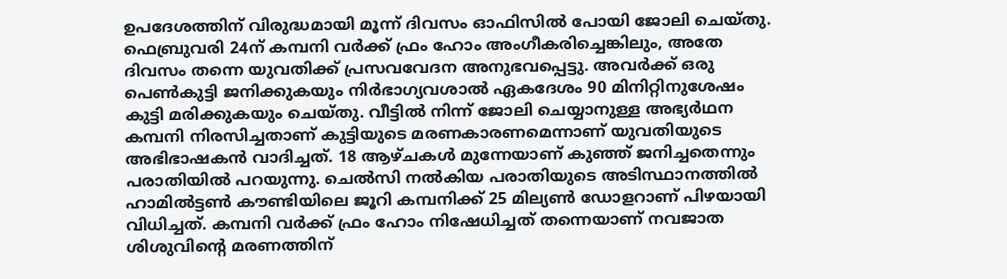ഉപദേശത്തിന് വിരുദ്ധമായി മൂന്ന് ദിവസം ഓഫിസിൽ പോയി ജോലി ചെയ്തു. ഫെബ്രുവരി 24ന് കമ്പനി വർക്ക് ഫ്രം ഹോം അംഗീകരിച്ചെങ്കിലും, അതേ ദിവസം തന്നെ യുവതിക്ക് പ്രസവവേദന അനുഭവപ്പെട്ടു. അവർക്ക് ഒരു പെൺകുട്ടി ജനിക്കുകയും നിർഭാഗ്യവശാൽ ഏകദേശം 90 മിനിറ്റിനുശേഷം കുട്ടി മരിക്കുകയും ചെയ്തു. വീട്ടിൽ നിന്ന് ജോലി ചെയ്യാനുള്ള അഭ്യർഥന കമ്പനി നിരസിച്ചതാണ് കുട്ടിയുടെ മരണകാരണമെന്നാണ് യുവതിയുടെ അഭിഭാഷകൻ വാദിച്ചത്. 18 ആഴ്ചകള്‍ മുന്നേയാണ് കുഞ്ഞ് ജനിച്ചതെന്നും പരാതിയില്‍ പറയുന്നു. ചെല്‍സി നല്‍കിയ പരാതിയുടെ അടിസ്ഥാനത്തില്‍ ഹാമില്‍ട്ടണ്‍ കൗണ്ടിയിലെ ജൂറി കമ്പനിക്ക് 25 മില്യണ്‍ ഡോളറാണ് പിഴയായി വിധിച്ചത്. കമ്പനി വര്‍ക്ക് ഫ്രം ഹോം നിഷേധിച്ചത് തന്നെയാണ് നവജാത ശിശുവിന്റെ മരണത്തിന്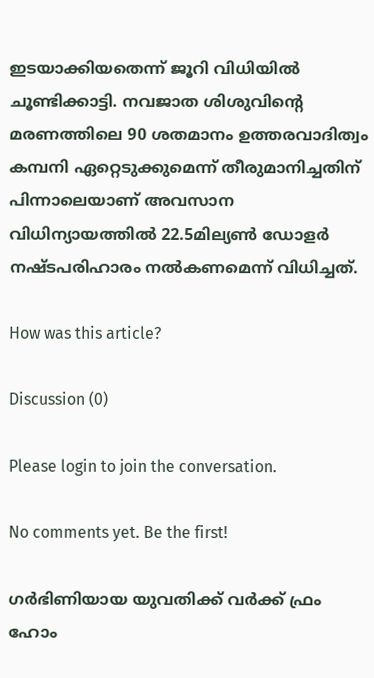ഇടയാക്കിയതെന്ന് ജൂറി വിധിയില്‍ ചൂണ്ടിക്കാട്ടി. നവജാത ശിശുവിന്റെ മരണത്തിലെ 90 ശതമാനം ഉത്തരവാദിത്വം കമ്പനി ഏറ്റെടുക്കുമെന്ന് തീരുമാനിച്ചതിന് പിന്നാലെയാണ് അവസാന വിധിന്യായത്തിൽ 22.5മില്യണ്‍ ഡോളര്‍ നഷ്ടപരിഹാരം നല്‍കണമെന്ന് വിധിച്ചത്.

How was this article?

Discussion (0)

Please login to join the conversation.

No comments yet. Be the first!

ഗർഭിണിയായ യുവതിക്ക് വർക്ക് ഫ്രം ഹോം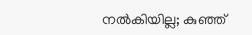നൽകിയില്ല; കുഞ്ഞ്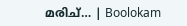മരിച്… | Boolokam